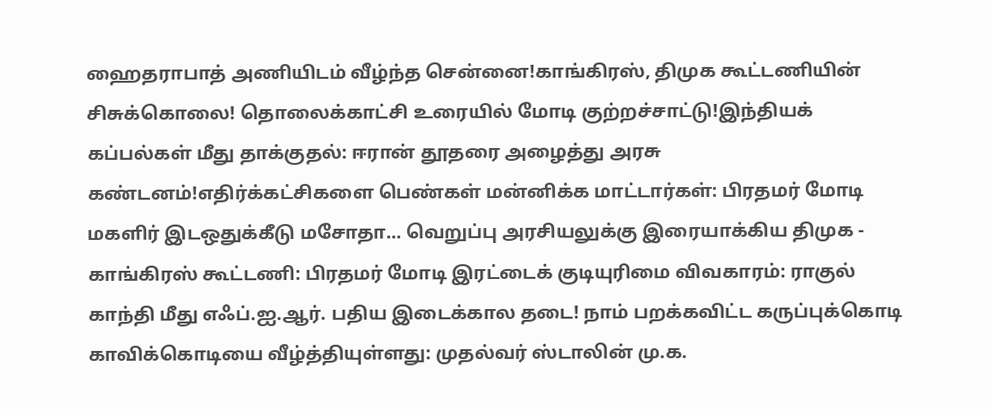ஹைதராபாத் அணியிடம் வீழ்ந்த சென்னை!காங்கிரஸ், திமுக கூட்டணியின் சிசுக்கொலை! தொலைக்காட்சி உரையில் மோடி குற்றச்சாட்டு!இந்தியக் கப்பல்கள் மீது தாக்குதல்: ஈரான் தூதரை அழைத்து அரசு கண்டனம்!எதிர்க்கட்சிகளை பெண்கள் மன்னிக்க மாட்டார்கள்: பிரதமர் மோடி மகளிர் இடஒதுக்கீடு மசோதா... வெறுப்பு அரசியலுக்கு இரையாக்கிய திமுக - காங்கிரஸ் கூட்டணி: பிரதமர் மோடி இரட்டைக் குடியுரிமை விவகாரம்: ராகுல் காந்தி மீது எஃப்.ஐ.ஆர். பதிய இடைக்கால தடை! நாம் பறக்கவிட்ட கருப்புக்கொடி காவிக்கொடியை வீழ்த்தியுள்ளது: முதல்வர் ஸ்டாலின் மு.க.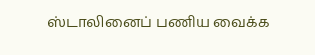ஸ்டாலினைப் பணிய வைக்க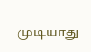முடியாது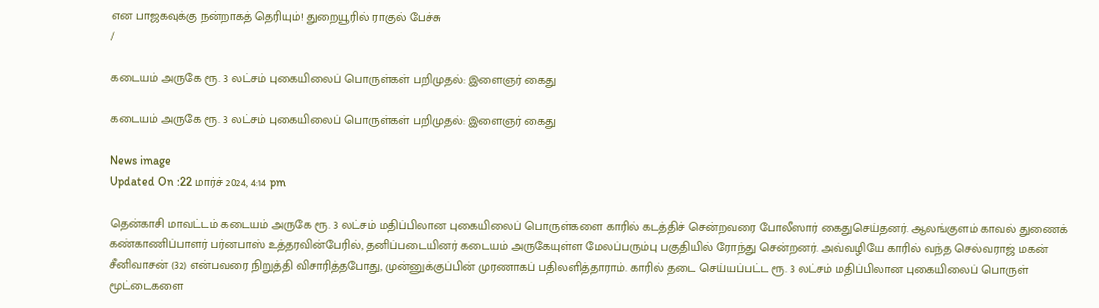என பாஜகவுக்கு நன்றாகத் தெரியும்! துறையூரில் ராகுல் பேச்சு
/

கடையம் அருகே ரூ. 3 லட்சம் புகையிலைப் பொருள்கள் பறிமுதல்: இளைஞர் கைது

கடையம் அருகே ரூ. 3 லட்சம் புகையிலைப் பொருள்கள் பறிமுதல்: இளைஞர் கைது

News image
Updated On :22 மார்ச் 2024, 4:14 pm

தென்காசி மாவட்டம் கடையம் அருகே ரூ. 3 லட்சம் மதிப்பிலான புகையிலைப் பொருள்களை காரில் கடத்திச் சென்றவரை போலீஸார் கைதுசெய்தனர். ஆலங்குளம் காவல் துணைக் கண்காணிப்பாளர் பர்னபாஸ் உத்தரவின்பேரில், தனிப்படையினர் கடையம் அருகேயுள்ள மேலப்பரும்பு பகுதியில் ரோந்து சென்றனர். அவ்வழியே காரில் வந்த செல்வராஜ் மகன் சீனிவாசன் (32) என்பவரை நிறுத்தி விசாரித்தபோது, முன்னுக்குப்பின் முரணாகப் பதிலளித்தாராம். காரில் தடை செய்யப்பட்ட ரூ. 3 லட்சம் மதிப்பிலான புகையிலைப் பொருள் மூட்டைகளை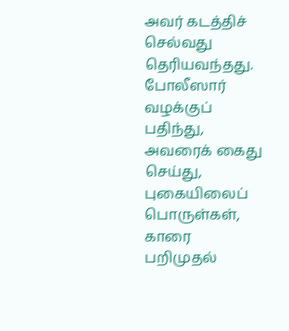அவர் கடத்திச் செல்வது தெரியவந்தது. போலீஸார் வழக்குப் பதிந்து, அவரைக் கைது செய்து, புகையிலைப் பொருள்கள், காரை பறிமுதல்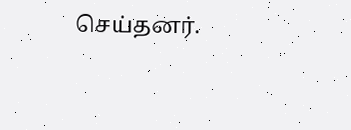செய்தனர்.